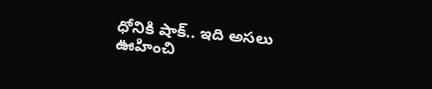ధోనికి షాక్.. ఇది అసలు ఊహించి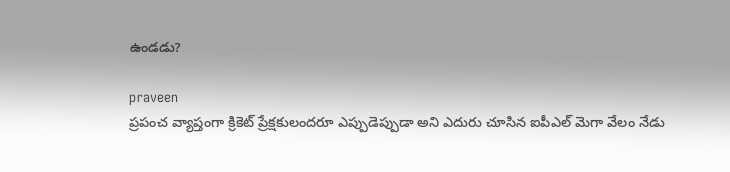ఉండడు?

praveen
ప్రపంచ వ్యాప్తంగా క్రికెట్ ప్రేక్షకులందరూ ఎప్పుడెప్పుడా అని ఎదురు చూసిన ఐపీఎల్ మెగా వేలం నేడు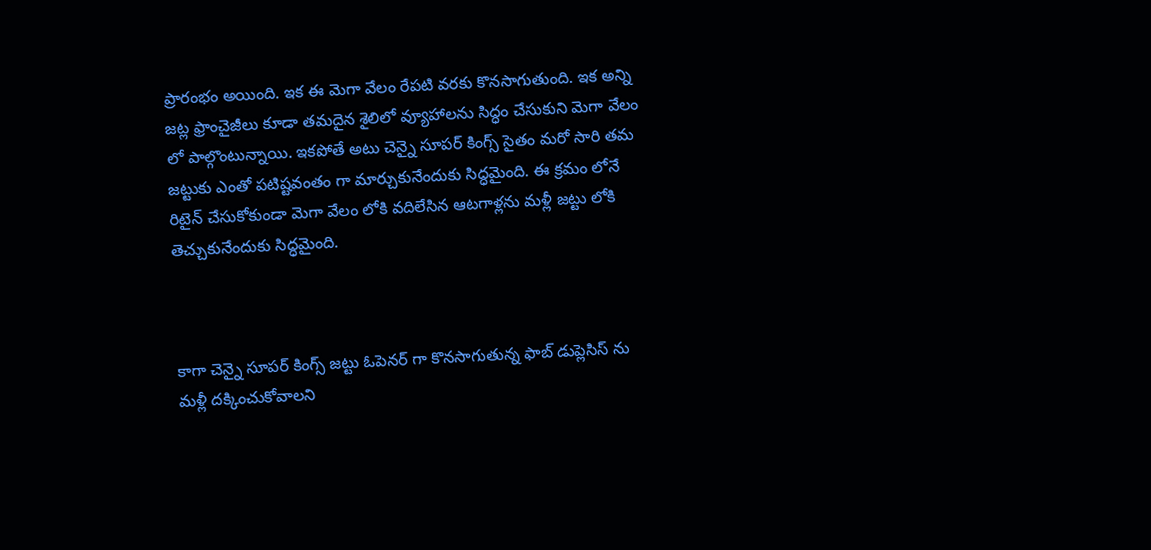ప్రారంభం అయింది. ఇక ఈ మెగా వేలం రేపటి వరకు కొనసాగుతుంది. ఇక అన్ని జట్ల ఫ్రాంచైజీలు కూడా తమదైన శైలిలో వ్యూహాలను సిద్ధం చేసుకుని మెగా వేలం లో పాల్గొంటున్నాయి. ఇకపోతే అటు చెన్నై సూపర్ కింగ్స్ సైతం మరో సారి తమ జట్టుకు ఎంతో పటిష్టవంతం గా మార్చుకునేందుకు సిద్ధమైంది. ఈ క్రమం లోనే రిటైన్ చేసుకోకుండా మెగా వేలం లోకి వదిలేసిన ఆటగాళ్లను మళ్లీ జట్టు లోకి తెచ్చుకునేందుకు సిద్ధమైంది.



కాగా చెన్నై సూపర్ కింగ్స్ జట్టు ఓపెనర్ గా కొనసాగుతున్న ఫాబ్ డుప్లెసిస్ ను  మళ్లీ దక్కించుకోవాలని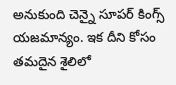అనుకుంది చెన్నై సూపర్ కింగ్స్ యజమాన్యం. ఇక దీని కోసం తమదైన శైలిలో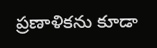ప్రణాళికను కూడా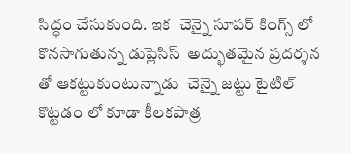సిద్ధం చేసుకుంది. ఇక  చెన్నై సూపర్ కింగ్స్ లో కొనసాగుతున్న డుప్లెసిస్  అద్భుతమైన ప్రదర్శన తో ఆకట్టుకుంటున్నాడు  చెన్నై జట్టు టైటిల్ కొట్టడం లో కూడా కీలకపాత్ర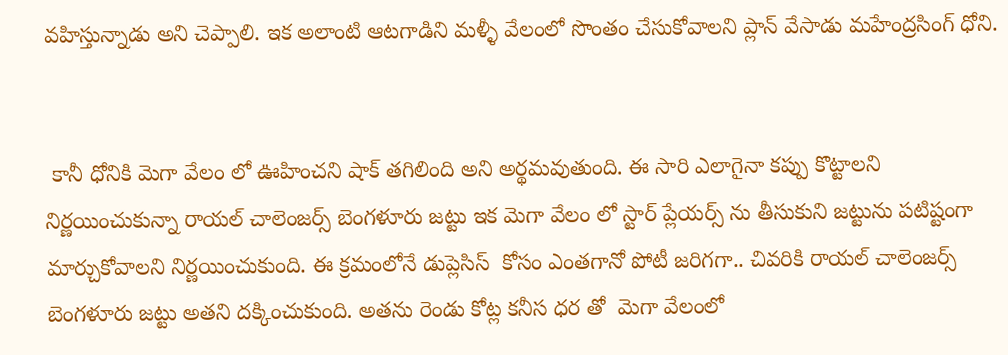వహిస్తున్నాడు అని చెప్పాలి. ఇక అలాంటి ఆటగాడిని మళ్ళీ వేలంలో సొంతం చేసుకోవాలని ప్లాన్ వేసాడు మహేంద్రసింగ్ ధోని.


 కానీ ధోనికి మెగా వేలం లో ఊహించని షాక్ తగిలింది అని అర్థమవుతుంది. ఈ సారి ఎలాగైనా కప్పు కొట్టాలని నిర్ణయించుకున్నా రాయల్ చాలెంజర్స్ బెంగళూరు జట్టు ఇక మెగా వేలం లో స్టార్ ప్లేయర్స్ ను తీసుకుని జట్టును పటిష్టంగా  మార్చుకోవాలని నిర్ణయించుకుంది. ఈ క్రమంలోనే డుప్లెసిస్  కోసం ఎంతగానో పోటీ జరిగగా.. చివరికి రాయల్ చాలెంజర్స్ బెంగళూరు జట్టు అతని దక్కించుకుంది. అతను రెండు కోట్ల కనీస ధర తో  మెగా వేలంలో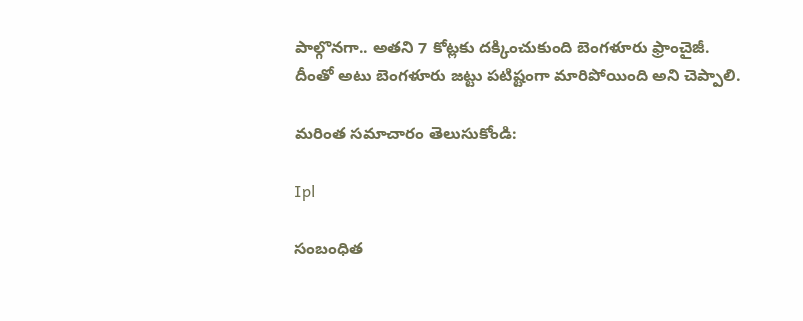పాల్గొనగా.. అతని 7 కోట్లకు దక్కించుకుంది బెంగళూరు ఫ్రాంచైజీ. దీంతో అటు బెంగళూరు జట్టు పటిష్టంగా మారిపోయింది అని చెప్పాలి.

మరింత సమాచారం తెలుసుకోండి:

Ipl

సంబంధిత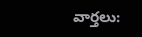వార్తలు: